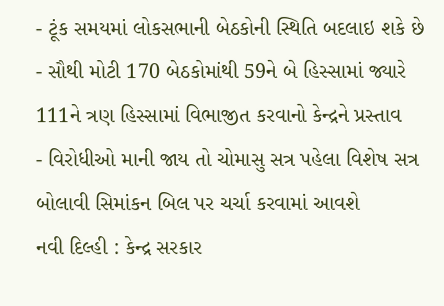- ટૂંક સમયમાં લોકસભાની બેઠકોની સ્થિતિ બદલાઇ શકે છે
- સૌથી મોટી 170 બેઠકોમાંથી 59ને બે હિસ્સામાં જ્યારે 111ને ત્રણ હિસ્સામાં વિભાજીત કરવાનો કેન્દ્રને પ્રસ્તાવ
- વિરોધીઓ માની જાય તો ચોમાસુ સત્ર પહેલા વિશેષ સત્ર બોલાવી સિમાંકન બિલ પર ચર્ચા કરવામાં આવશે
નવી દિલ્હી : કેન્દ્ર સરકાર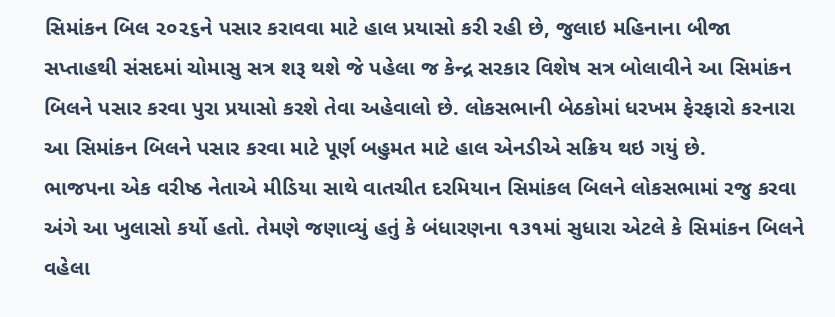સિમાંકન બિલ ૨૦૨૬ને પસાર કરાવવા માટે હાલ પ્રયાસો કરી રહી છે, જુલાઇ મહિનાના બીજા સપ્તાહથી સંસદમાં ચોમાસુ સત્ર શરૂ થશે જે પહેલા જ કેન્દ્ર સરકાર વિશેષ સત્ર બોલાવીને આ સિમાંકન બિલને પસાર કરવા પુરા પ્રયાસો કરશે તેવા અહેવાલો છે. લોકસભાની બેઠકોમાં ધરખમ ફેરફારો કરનારા આ સિમાંકન બિલને પસાર કરવા માટે પૂર્ણ બહુમત માટે હાલ એનડીએ સક્રિય થઇ ગયું છે.
ભાજપના એક વરીષ્ઠ નેતાએ મીડિયા સાથે વાતચીત દરમિયાન સિમાંકલ બિલને લોકસભામાં રજુ કરવા અંગે આ ખુલાસો કર્યો હતો. તેમણે જણાવ્યું હતું કે બંધારણના ૧૩૧માં સુધારા એટલે કે સિમાંકન બિલને વહેલા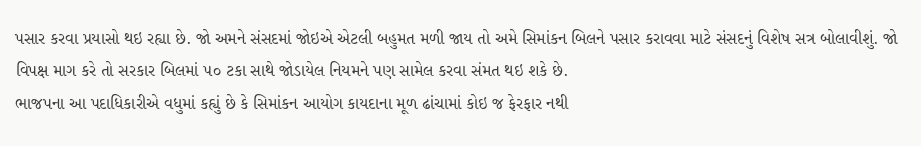પસાર કરવા પ્રયાસો થઇ રહ્યા છે. જો અમને સંસદમાં જોઇએ એટલી બહુમત મળી જાય તો અમે સિમાંકન બિલને પસાર કરાવવા માટે સંસદનું વિશેષ સત્ર બોલાવીશું. જો વિપક્ષ માગ કરે તો સરકાર બિલમાં ૫૦ ટકા સાથે જોડાયેલ નિયમને પણ સામેલ કરવા સંમત થઇ શકે છે.
ભાજપના આ પદાધિકારીએ વધુમાં કહ્યું છે કે સિમાંકન આયોગ કાયદાના મૂળ ઢાંચામાં કોઇ જ ફેરફાર નથી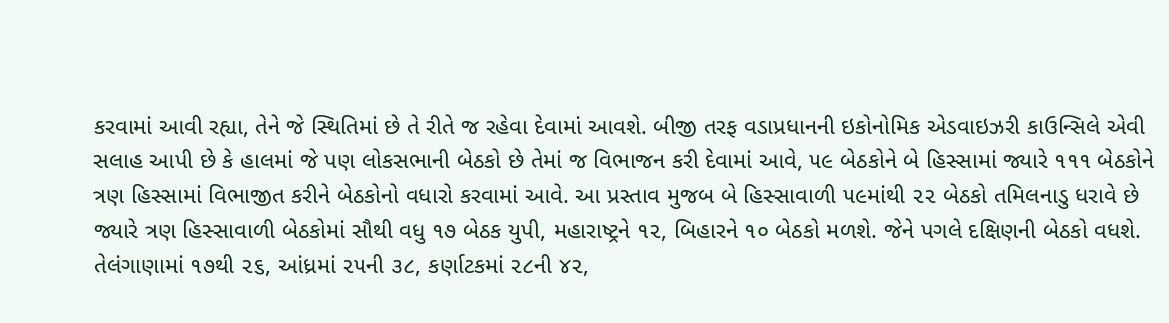કરવામાં આવી રહ્યા, તેને જે સ્થિતિમાં છે તે રીતે જ રહેવા દેવામાં આવશે. બીજી તરફ વડાપ્રધાનની ઇકોનોમિક એડવાઇઝરી કાઉન્સિલે એવી સલાહ આપી છે કે હાલમાં જે પણ લોકસભાની બેઠકો છે તેમાં જ વિભાજન કરી દેવામાં આવે, ૫૯ બેઠકોને બે હિસ્સામાં જ્યારે ૧૧૧ બેઠકોને ત્રણ હિસ્સામાં વિભાજીત કરીને બેઠકોનો વધારો કરવામાં આવે. આ પ્રસ્તાવ મુજબ બે હિસ્સાવાળી ૫૯માંથી ૨૨ બેઠકો તમિલનાડુ ધરાવે છે જ્યારે ત્રણ હિસ્સાવાળી બેઠકોમાં સૌથી વધુ ૧૭ બેઠક યુપી, મહારાષ્ટ્રને ૧૨, બિહારને ૧૦ બેઠકો મળશે. જેને પગલે દક્ષિણની બેઠકો વધશે. તેલંગાણામાં ૧૭થી ૨૬, આંધ્રમાં ૨૫ની ૩૮, કર્ણાટકમાં ૨૮ની ૪૨,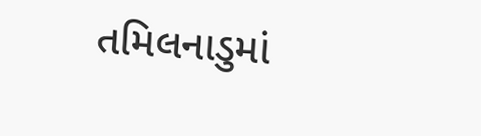તમિલનાડુમાં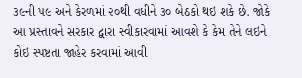૩૯ની ૫૯ અને કેરળમાં ૨૦થી વધીને ૩૦ બેઠકો થઇ શકે છે. જોકે આ પ્રસ્તાવને સરકાર દ્વારા સ્વીકારવામાં આવશે કે કેમ તેને લઇને કોઇ સ્પષ્ટતા જાહેર કરવામાં આવી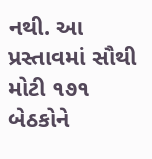નથી. આ પ્રસ્તાવમાં સૌથી મોટી ૧૭૧ બેઠકોને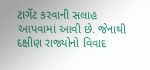ટાર્ગેટ કરવાની સલાહ આપવામાં આવી છે. જેનાથી દક્ષીણ રાજ્યોનો વિવાદ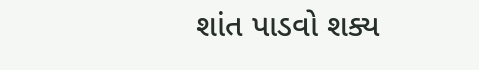શાંત પાડવો શક્ય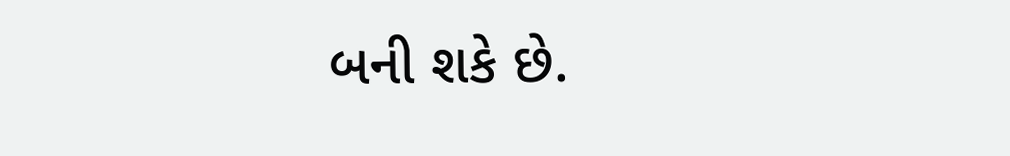બની શકે છે.